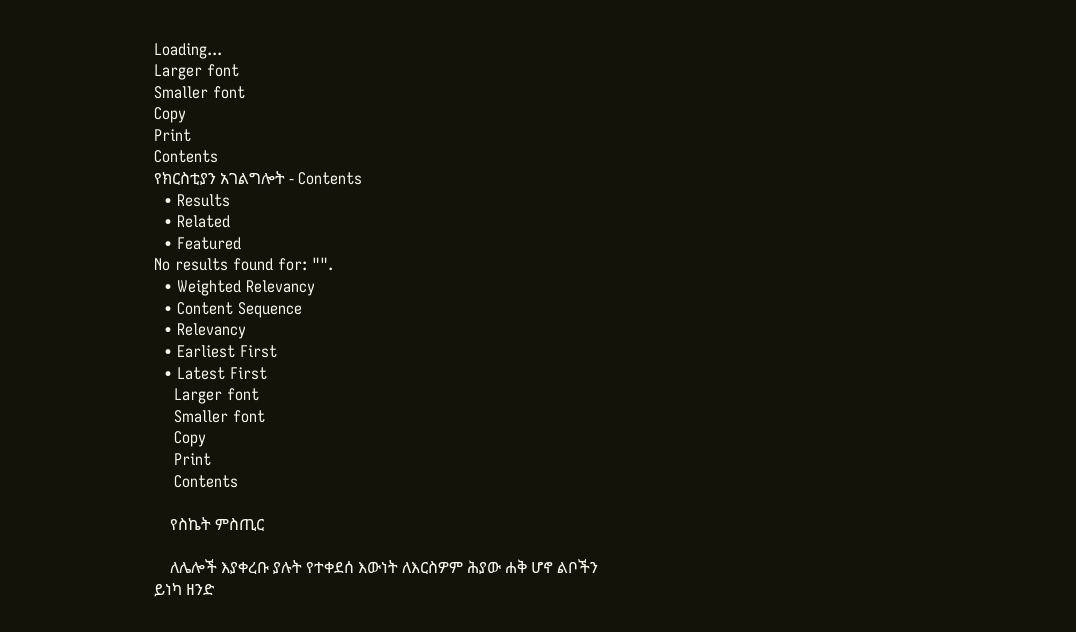Loading...
Larger font
Smaller font
Copy
Print
Contents
የክርስቲያን አገልግሎት - Contents
  • Results
  • Related
  • Featured
No results found for: "".
  • Weighted Relevancy
  • Content Sequence
  • Relevancy
  • Earliest First
  • Latest First
    Larger font
    Smaller font
    Copy
    Print
    Contents

    የስኬት ምስጢር

    ለሌሎች እያቀረቡ ያሉት የተቀደሰ እውነት ለእርስዎም ሕያው ሐቅ ሆኖ ልቦችን ይነካ ዘንድ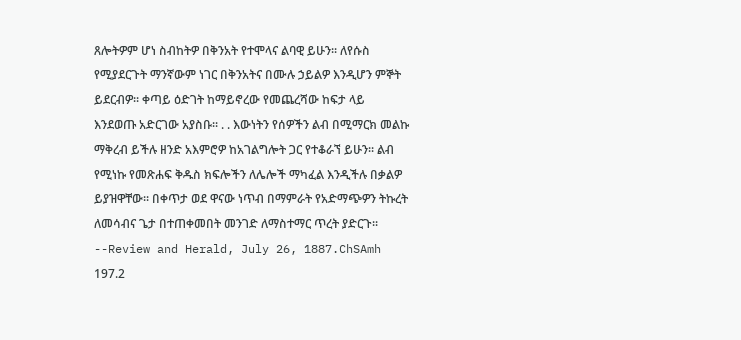ጸሎትዎም ሆነ ስብከትዎ በቅንአት የተሞላና ልባዊ ይሁን፡፡ ለየሱስ የሚያደርጉት ማንኛውም ነገር በቅንአትና በሙሉ ኃይልዎ እንዲሆን ምኞት ይደርብዎ፡፡ ቀጣይ ዕድገት ከማይኖረው የመጨረሻው ከፍታ ላይ እንደወጡ አድርገው አያስቡ፡፡ . . እውነትን የሰዎችን ልብ በሚማርክ መልኩ ማቅረብ ይችሉ ዘንድ አእምሮዎ ከአገልግሎት ጋር የተቆራኘ ይሁን፡፡ ልብ የሚነኩ የመጽሐፍ ቅዱስ ክፍሎችን ለሌሎች ማካፈል እንዲችሉ በቃልዎ ይያዝዋቸው፡፡ በቀጥታ ወደ ዋናው ነጥብ በማምራት የአድማጭዎን ትኩረት ለመሳብና ጌታ በተጠቀመበት መንገድ ለማስተማር ጥረት ያድርጉ፡፡--Review and Herald, July 26, 1887.ChSAmh 197.2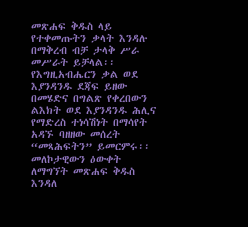መጽሐፍ ቅዱስ ላይ የተቀመጡትን ቃላት እንዳሉ በማቅረብ ብቻ ታላቅ ሥራ መሥራት ይቻላል፡፡ የእግዚአብሔርን ቃል ወደ እያንዳንዱ ደጃፍ ይዘው በመሄድና በግልጽ የቀረበውን ልእክት ወደ እያንዳንዱ ሕሊና የማድረስ ተነሳሽነት በማሳየት አዳኙ ባዘዘው መሰረት “መጻሕፍትን” ይመርምሩ፡፡ መለኮታዊውን ዕውቀት ለማግኘት መጽሐፍ ቅዱስ እንዳለ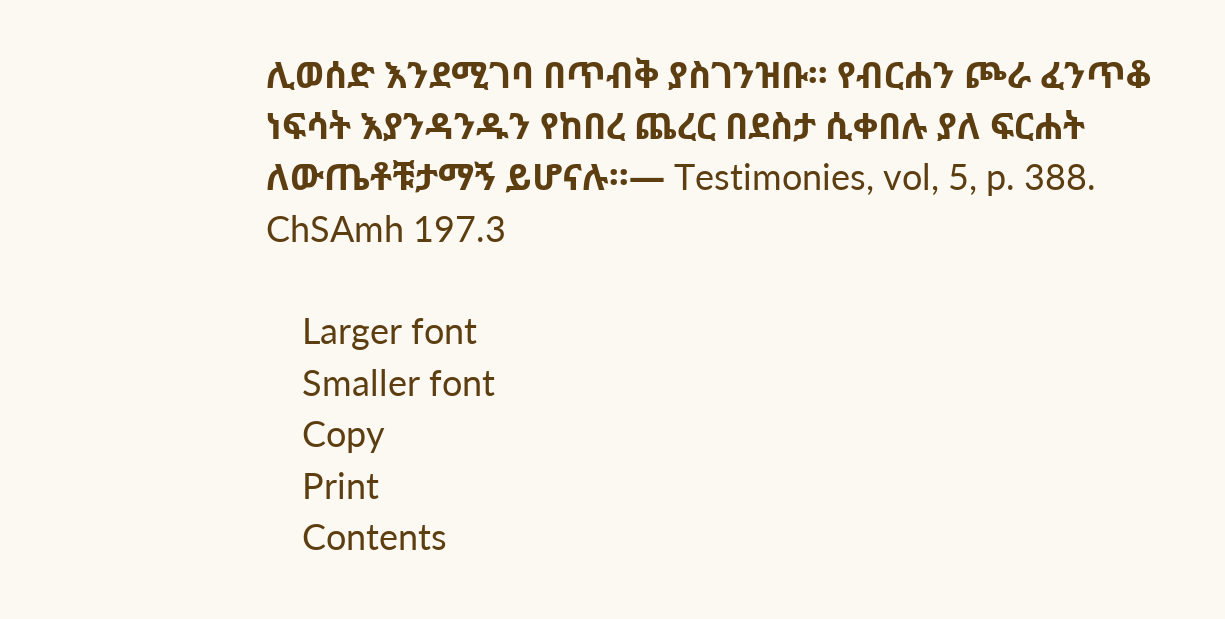ሊወሰድ እንደሚገባ በጥብቅ ያስገንዝቡ፡፡ የብርሐን ጮራ ፈንጥቆ ነፍሳት እያንዳንዱን የከበረ ጨረር በደስታ ሲቀበሉ ያለ ፍርሐት ለውጤቶቹታማኝ ይሆናሉ፡፡— Testimonies, vol, 5, p. 388. ChSAmh 197.3

    Larger font
    Smaller font
    Copy
    Print
    Contents